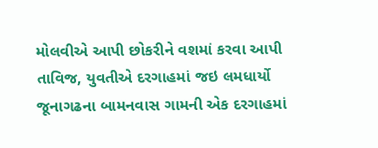મોલવીએ આપી છોકરીને વશમાં કરવા આપી તાવિજ, યુવતીએ દરગાહમાં જઇ લમધાર્યો
જૂનાગઢના બામનવાસ ગામની એક દરગાહમાં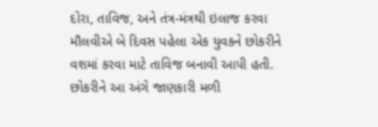દોરા, તાવિજ, અને તંત્ર-મંત્રથી ઇલાજ કરવા મૌલવીએ બે દિવસ પહેલા એક યુવકને છોકરીને વશમાં કરવા માટે તાવિજ બનાવી આપી હતી. છોકરીને આ અંગે જાણકારી મળી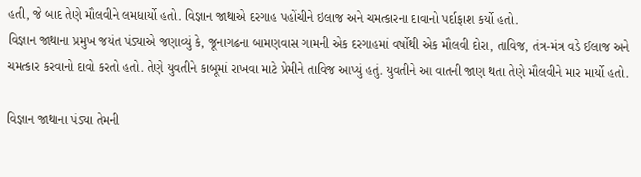હતી, જે બાદ તેણે મૌલવીને લમધાર્યો હતો. વિજ્ઞાન જાથાએ દરગાહ પહોંચીને ઇલાજ અને ચમત્કારના દાવાનો પર્દાફાશ કર્યો હતો.
વિજ્ઞાન જાથાના પ્રમુખ જયંત પંડ્યાએ જણાવ્યું કે, જૂનાગઢના બામણવાસ ગામની એક દરગાહમાં વર્ષોથી એક મૌલવી દોરા, તાવિજ, તંત્ર-મંત્ર વડે ઈલાજ અને ચમત્કાર કરવાનો દાવો કરતો હતો. તેણે યુવતીને કાબૂમાં રાખવા માટે પ્રેમીને તાવિજ આપ્યું હતું. યુવતીને આ વાતની જાણ થતા તેણે મૌલવીને માર માર્યો હતો.

વિજ્ઞાન જાથાના પંડ્યા તેમની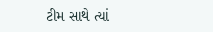ટીમ સાથે ત્યાં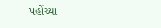પહોંચ્યા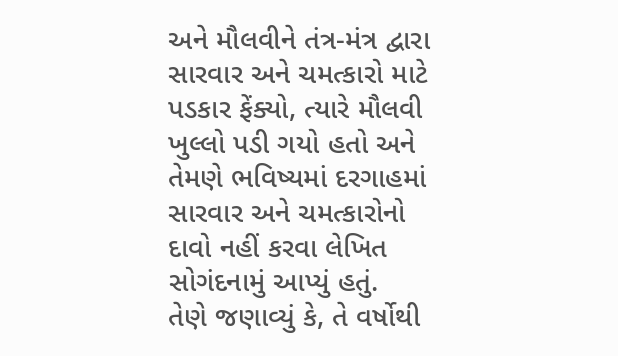અને મૌલવીને તંત્ર-મંત્ર દ્વારા સારવાર અને ચમત્કારો માટે પડકાર ફેંક્યો, ત્યારે મૌલવી ખુલ્લો પડી ગયો હતો અને તેમણે ભવિષ્યમાં દરગાહમાં સારવાર અને ચમત્કારોનો દાવો નહીં કરવા લેખિત સોગંદનામું આપ્યું હતું.
તેણે જણાવ્યું કે, તે વર્ષોથી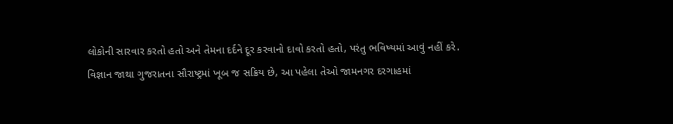લોકોની સારવાર કરતો હતો અને તેમના દર્દને દૂર કરવાનો દાવો કરતો હતો, પરંતુ ભવિષ્યમાં આવું નહીં કરે.
વિજ્ઞાન જાથા ગુજરાતના સૌરાષ્ટ્રમાં ખૂબ જ સક્રિય છે, આ પહેલા તેઓ જામનગર દરગાહમાં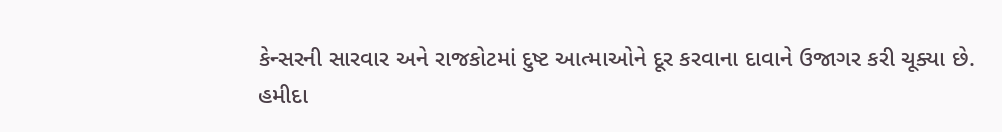કેન્સરની સારવાર અને રાજકોટમાં દુષ્ટ આત્માઓને દૂર કરવાના દાવાને ઉજાગર કરી ચૂક્યા છે.
હમીદા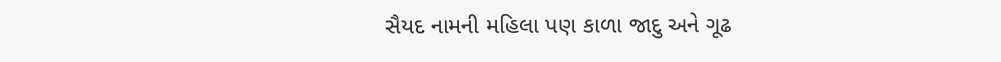સૈયદ નામની મહિલા પણ કાળા જાદુ અને ગૂઢ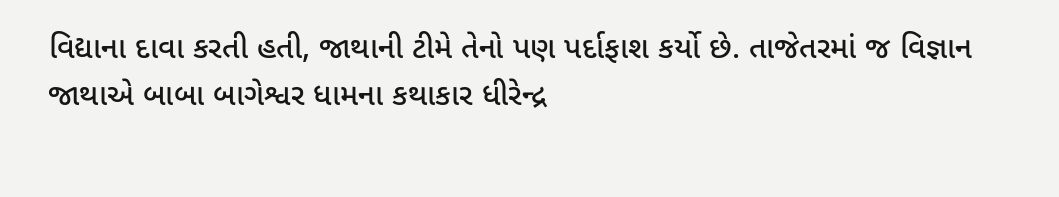વિદ્યાના દાવા કરતી હતી, જાથાની ટીમે તેનો પણ પર્દાફાશ કર્યો છે. તાજેતરમાં જ વિજ્ઞાન જાથાએ બાબા બાગેશ્વર ધામના કથાકાર ધીરેન્દ્ર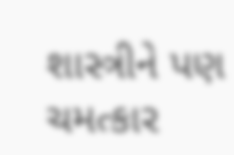શાસ્ત્રીને પણ ચમત્કાર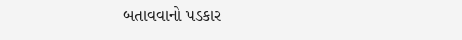બતાવવાનો પડકાર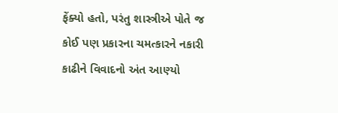ફેંક્યો હતો, પરંતુ શાસ્ત્રીએ પોતે જ કોઈ પણ પ્રકારના ચમત્કારને નકારી કાઢીને વિવાદનો અંત આણ્યો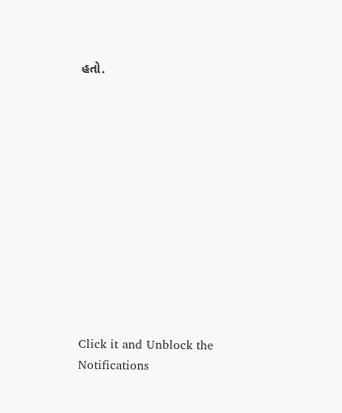હતો.












Click it and Unblock the Notifications